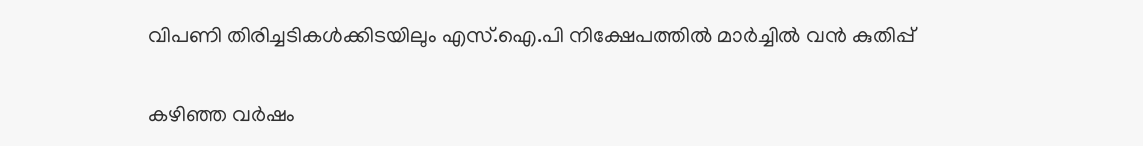വിപണി തിരിച്ചടികള്‍ക്കിടയിലും എസ്.ഐ.പി നിക്ഷേപത്തില്‍ മാര്‍ച്ചില്‍ വന്‍ കുതിപ്പ്

കഴിഞ്ഞ വര്‍ഷം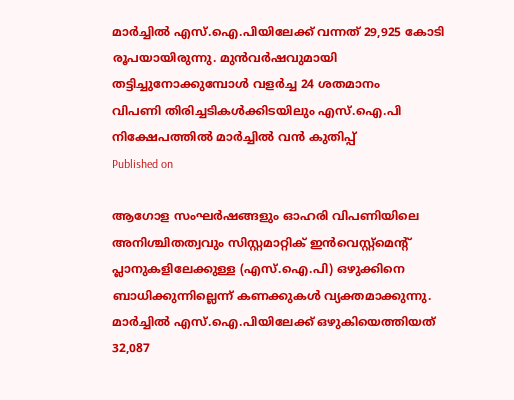മാര്‍ച്ചില്‍ എസ്.ഐ.പിയിലേക്ക് വന്നത് 29,925 കോടി രൂപയായിരുന്നു. മുന്‍വര്‍ഷവുമായി തട്ടിച്ചുനോക്കുമ്പോള്‍ വളര്‍ച്ച 24 ശതമാനം
വിപണി തിരിച്ചടികള്‍ക്കിടയിലും എസ്.ഐ.പി നിക്ഷേപത്തില്‍ മാര്‍ച്ചില്‍ വന്‍ കുതിപ്പ്
Published on

ആഗോള സംഘര്‍ഷങ്ങളും ഓഹരി വിപണിയിലെ അനിശ്ചിതത്വവും സിസ്റ്റമാറ്റിക് ഇന്‍വെസ്റ്റ്‌മെന്റ് പ്ലാനുകളിലേക്കുള്ള (എസ്.ഐ.പി) ഒഴുക്കിനെ ബാധിക്കുന്നില്ലെന്ന് കണക്കുകള്‍ വ്യക്തമാക്കുന്നു. മാര്‍ച്ചില്‍ എസ്.ഐ.പിയിലേക്ക് ഒഴുകിയെത്തിയത് 32,087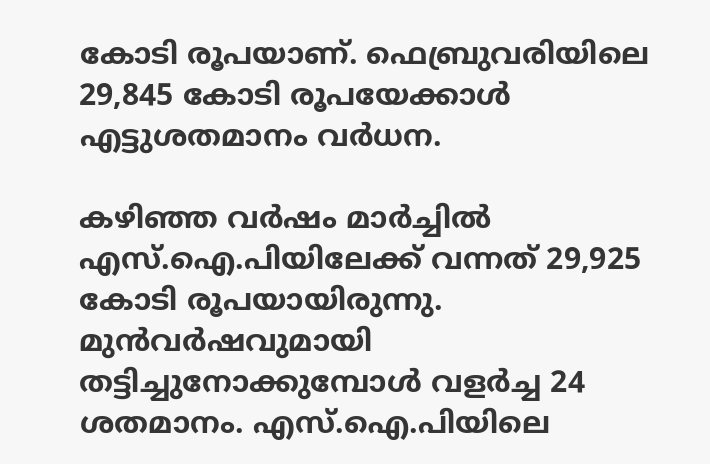കോടി രൂപയാണ്. ഫെബ്രുവരിയിലെ 29,845 കോടി രൂപയേക്കാള്‍ എട്ടുശതമാനം വര്‍ധന.

കഴിഞ്ഞ വര്‍ഷം മാര്‍ച്ചില്‍ എസ്.ഐ.പിയിലേക്ക് വന്നത് 29,925 കോടി രൂപയായിരുന്നു. മുന്‍വര്‍ഷവുമായി തട്ടിച്ചുനോക്കുമ്പോള്‍ വളര്‍ച്ച 24 ശതമാനം. എസ്.ഐ.പിയിലെ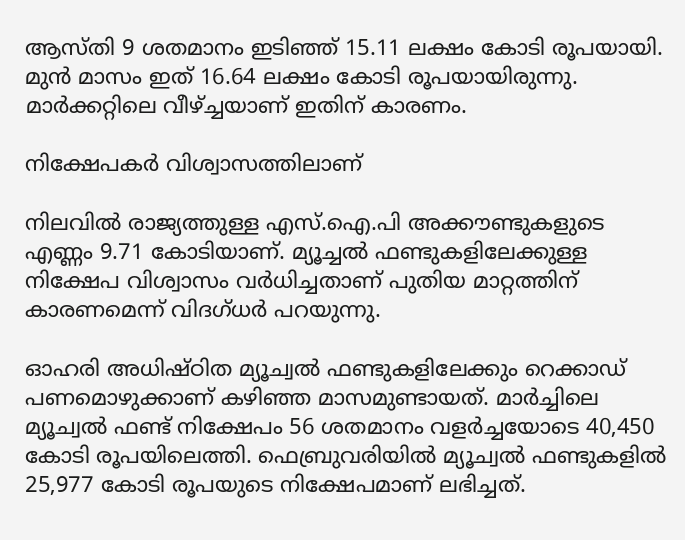ആസ്തി 9 ശതമാനം ഇടിഞ്ഞ് 15.11 ലക്ഷം കോടി രൂപയായി. മുന്‍ മാസം ഇത് 16.64 ലക്ഷം കോടി രൂപയായിരുന്നു. മാര്‍ക്കറ്റിലെ വീഴ്ച്ചയാണ് ഇതിന് കാരണം.

നിക്ഷേപകര്‍ വിശ്വാസത്തിലാണ്

നിലവില്‍ രാജ്യത്തുള്ള എസ്.ഐ.പി അക്കൗണ്ടുകളുടെ എണ്ണം 9.71 കോടിയാണ്. മ്യൂച്ചല്‍ ഫണ്ടുകളിലേക്കുള്ള നിക്ഷേപ വിശ്വാസം വര്‍ധിച്ചതാണ് പുതിയ മാറ്റത്തിന് കാരണമെന്ന് വിദഗ്ധര്‍ പറയുന്നു.

ഓഹരി അധിഷ്ഠിത മ്യൂച്വല്‍ ഫണ്ടുകളിലേക്കും റെക്കാഡ് പണമൊഴുക്കാണ് കഴിഞ്ഞ മാസമുണ്ടായത്. മാര്‍ച്ചിലെ മ്യൂച്വല്‍ ഫണ്ട് നിക്ഷേപം 56 ശതമാനം വളര്‍ച്ചയോടെ 40,450 കോടി രൂപയിലെത്തി. ഫെബ്രുവരിയില്‍ മ്യൂച്വല്‍ ഫണ്ടുകളില്‍ 25,977 കോടി രൂപയുടെ നിക്ഷേപമാണ് ലഭിച്ചത്.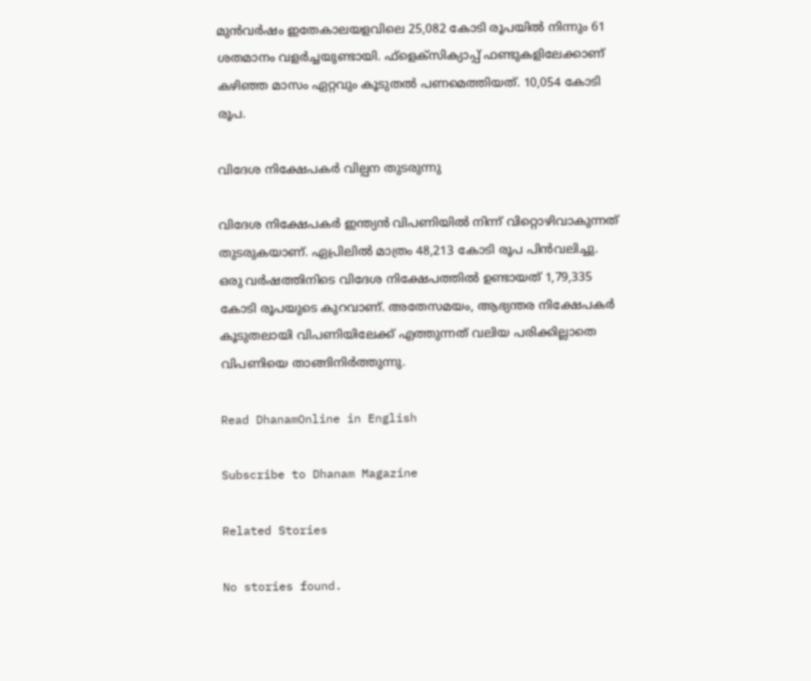മുന്‍വര്‍ഷം ഇതേകാലയളവിലെ 25,082 കോടി രൂപയില്‍ നിന്നും 61 ശതമാനം വളര്‍ച്ചയുണ്ടായി. ഫ്‌ളെക്സിക്യാപ്പ് ഫണ്ടുകളിലേക്കാണ് കഴിഞ്ഞ മാസം ഏറ്റവും കൂടുതല്‍ പണമെത്തിയത്. 10,054 കോടി രൂപ.

വിദേശ നിക്ഷേപകര്‍ വില്പന തുടരുന്നു

വിദേശ നിക്ഷേപകര്‍ ഇന്ത്യന്‍ വിപണിയില്‍ നിന്ന് വിറ്റൊഴിവാകുന്നത് തുടരുകയാണ്. ഏപ്രിലില്‍ മാത്രം 48,213 കോടി രൂപ പിന്‍വലിച്ചു. ഒരു വര്‍ഷത്തിനിടെ വിദേശ നിക്ഷേപത്തില്‍ ഉണ്ടായത് 1,79,335 കോടി രൂപയുടെ കുറവാണ്. അതേസമയം, ആഭ്യന്തര നിക്ഷേപകര്‍ കൂടുതലായി വിപണിയിലേക്ക് എത്തുന്നത് വലിയ പരിക്കില്ലാതെ വിപണിയെ താങ്ങിനിര്‍ത്തുന്നു.

Read DhanamOnline in English

Subscribe to Dhanam Magazine

Related Stories

No stories found.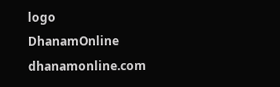logo
DhanamOnline
dhanamonline.com